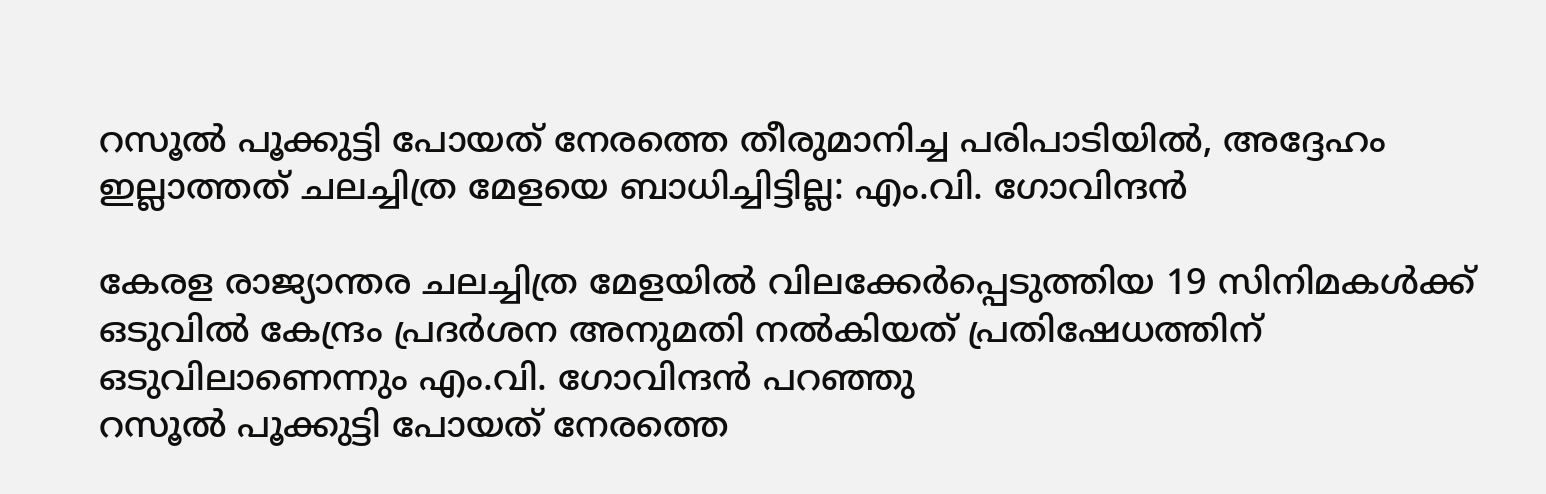റസൂൽ പൂക്കുട്ടി പോയത് നേരത്തെ തീരുമാനിച്ച പരിപാടിയിൽ, അദ്ദേഹം ഇല്ലാത്തത് ചലച്ചിത്ര മേളയെ ബാധിച്ചിട്ടില്ല: എം.വി. ഗോവിന്ദൻ

കേരള രാജ്യാന്തര ചലച്ചിത്ര മേളയിൽ വിലക്കേർപ്പെടുത്തിയ 19 സിനിമകൾക്ക് ഒടുവിൽ കേന്ദ്രം പ്രദർശന അനുമതി നൽകിയത് പ്രതിഷേധത്തിന് ഒടുവിലാണെന്നും എം.വി. ഗോവിന്ദൻ പറഞ്ഞു
റസൂൽ പൂക്കുട്ടി പോയത് നേരത്തെ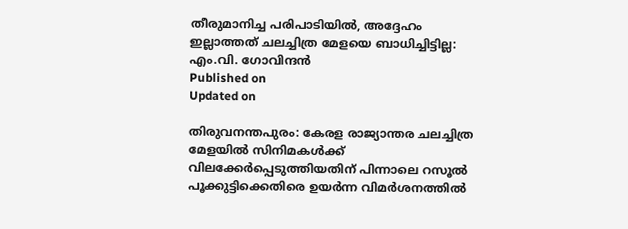തീരുമാനിച്ച പരിപാടിയിൽ, അദ്ദേഹം ഇല്ലാത്തത് ചലച്ചിത്ര മേളയെ ബാധിച്ചിട്ടില്ല: എം.വി. ഗോവിന്ദൻ
Published on
Updated on

തിരുവനന്തപുരം: കേരള രാജ്യാന്തര ചലച്ചിത്ര മേളയിൽ സിനിമകൾക്ക് വിലക്കേർപ്പെടുത്തിയതിന് പിന്നാലെ റസൂൽ പൂക്കുട്ടിക്കെതിരെ ഉയർന്ന വിമർശനത്തിൽ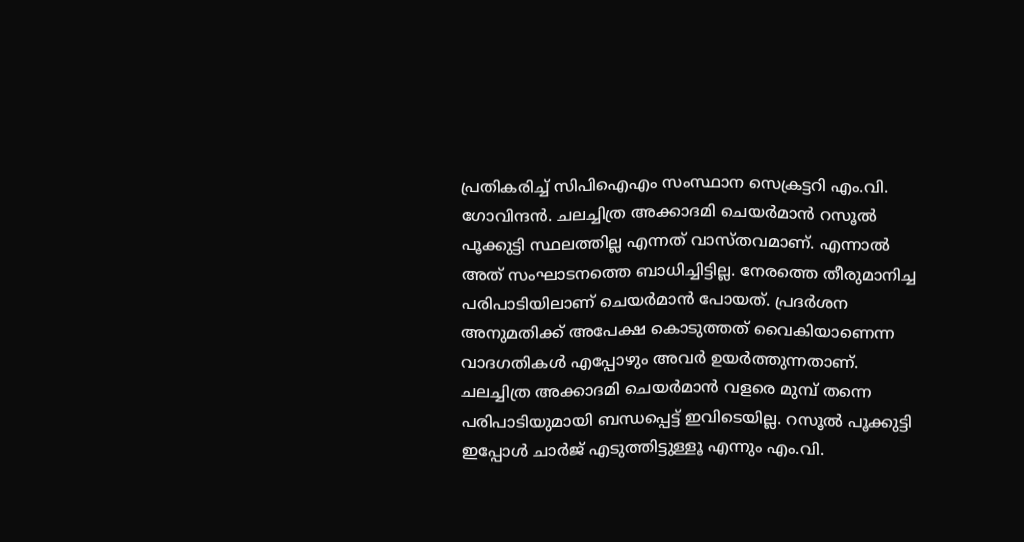പ്രതികരിച്ച് സിപിഐഎം സംസ്ഥാന സെക്രട്ടറി എം.വി. ഗോവിന്ദൻ. ചലച്ചിത്ര അക്കാദമി ചെയർമാൻ റസൂൽ പൂക്കുട്ടി സ്ഥലത്തില്ല എന്നത് വാസ്തവമാണ്. എന്നാൽ അത് സംഘാടനത്തെ ബാധിച്ചിട്ടില്ല. നേരത്തെ തീരുമാനിച്ച പരിപാടിയിലാണ് ചെയർമാൻ പോയത്. പ്രദർശന അനുമതിക്ക് അപേക്ഷ കൊടുത്തത് വൈകിയാണെന്ന വാദഗതികൾ എപ്പോഴും അവർ ഉയർത്തുന്നതാണ്. ചലച്ചിത്ര അക്കാദമി ചെയർമാൻ വളരെ മുമ്പ് തന്നെ പരിപാടിയുമായി ബന്ധപ്പെട്ട് ഇവിടെയില്ല. റസൂൽ പൂക്കുട്ടി ഇപ്പോൾ ചാർജ് എടുത്തിട്ടുള്ളൂ എന്നും എം.വി.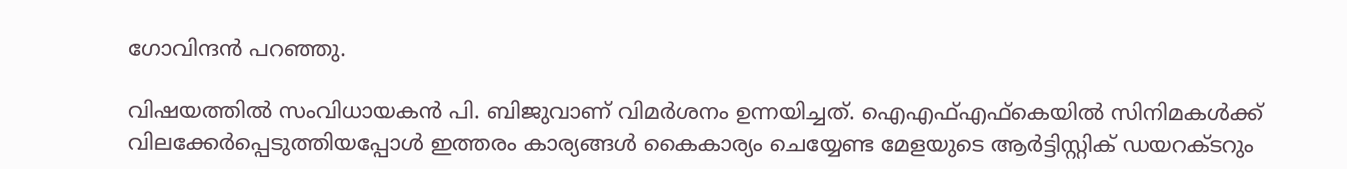ഗോവിന്ദൻ പറഞ്ഞു.

വിഷയത്തിൽ സംവിധായകൻ പി. ബിജുവാണ് വിമർശനം ഉന്നയിച്ചത്. ഐഎഫ്എഫ്കെയിൽ സിനിമകൾക്ക് വിലക്കേർപ്പെടുത്തിയപ്പോൾ ഇത്തരം കാര്യങ്ങള്‍ കൈകാര്യം ചെയ്യേണ്ട മേളയുടെ ആര്‍ട്ടിസ്റ്റിക് ഡയറക്ടറും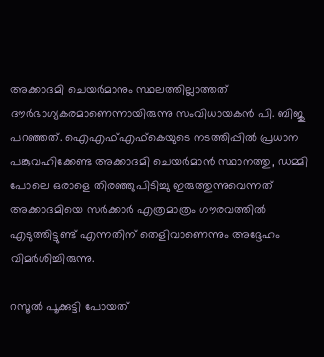അക്കാദമി ചെയര്‍മാനും സ്ഥലത്തില്ലാത്തത് ദൗര്‍ഭാഗ്യകരമാണെന്നായിരുന്നു സംവിധായകൻ പി. ബിജു പറഞ്ഞത്. ഐഎഫ്എഫ്‌കെയുടെ നടത്തിപ്പില്‍ പ്രധാന പങ്കുവഹിക്കേണ്ട അക്കാദമി ചെയര്‍മാന്‍ സ്ഥാനത്തു, ഡമ്മി പോലെ ഒരാളെ തിരഞ്ഞുപിടിച്ചു ഇരുത്തുന്നുവെന്നത് അക്കാദമിയെ സര്‍ക്കാര്‍ എത്രമാത്രം ഗൗരവത്തില്‍ എടുത്തിട്ടുണ്ട് എന്നതിന് തെളിവാണെന്നും അദ്ദേഹം വിമര്‍ശിച്ചിരുന്നു.

റസൂൽ പൂക്കുട്ടി പോയത്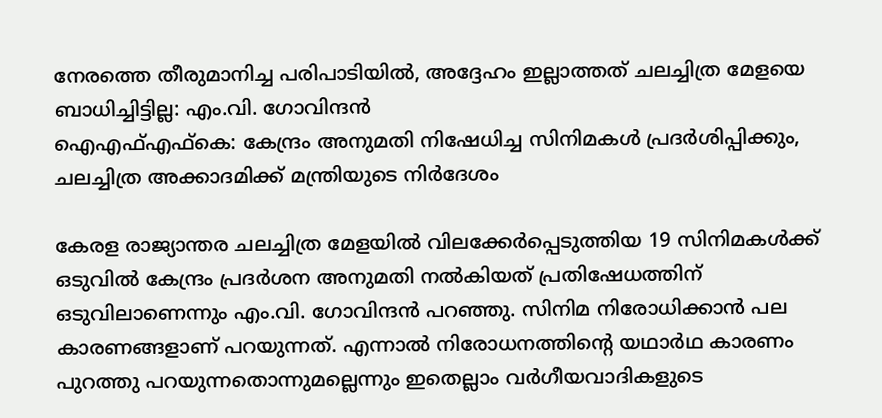നേരത്തെ തീരുമാനിച്ച പരിപാടിയിൽ, അദ്ദേഹം ഇല്ലാത്തത് ചലച്ചിത്ര മേളയെ ബാധിച്ചിട്ടില്ല: എം.വി. ഗോവിന്ദൻ
ഐഎഫ്എഫ്കെ: കേന്ദ്രം അനുമതി നിഷേധിച്ച സിനിമകൾ പ്രദർശിപ്പിക്കും, ചലച്ചിത്ര അക്കാദമിക്ക് മന്ത്രിയുടെ നിർദേശം

കേരള രാജ്യാന്തര ചലച്ചിത്ര മേളയിൽ വിലക്കേർപ്പെടുത്തിയ 19 സിനിമകൾക്ക് ഒടുവിൽ കേന്ദ്രം പ്രദർശന അനുമതി നൽകിയത് പ്രതിഷേധത്തിന് ഒടുവിലാണെന്നും എം.വി. ഗോവിന്ദൻ പറഞ്ഞു. സിനിമ നിരോധിക്കാൻ പല കാരണങ്ങളാണ് പറയുന്നത്. എന്നാൽ നിരോധനത്തിന്റെ യഥാർഥ കാരണം പുറത്തു പറയുന്നതൊന്നുമല്ലെന്നും ഇതെല്ലാം വർഗീയവാദികളുടെ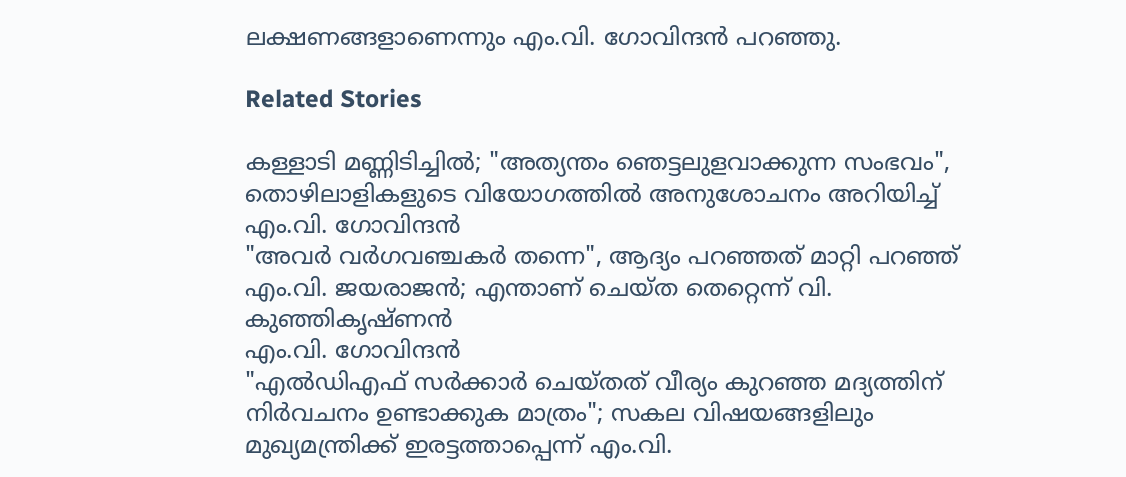ലക്ഷണങ്ങളാണെന്നും എം.വി. ഗോവിന്ദൻ പറഞ്ഞു.

Related Stories

കള്ളാടി മണ്ണിടിച്ചിൽ; "അത്യന്തം ഞെട്ടലുളവാക്കുന്ന സംഭവം", തൊഴിലാളികളുടെ വിയോഗത്തിൽ അനുശോചനം അറിയിച്ച് എം.വി. ഗോവിന്ദൻ
"അവർ വർഗവഞ്ചകർ തന്നെ", ആദ്യം പറഞ്ഞത് മാറ്റി പറഞ്ഞ് എം.വി. ജയരാജൻ; എന്താണ് ചെയ്ത തെറ്റെന്ന് വി. കുഞ്ഞികൃഷ്ണൻ
എം.വി. ഗോവിന്ദൻ
"എൽഡിഎഫ് സർക്കാർ ചെയ്തത് വീര്യം കുറഞ്ഞ മദ്യത്തിന് നിർവചനം ഉണ്ടാക്കുക മാത്രം"; സകല വിഷയങ്ങളിലും മുഖ്യമന്ത്രിക്ക് ഇരട്ടത്താപ്പെന്ന് എം.വി.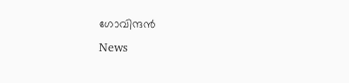ഗോവിന്ദൻ
News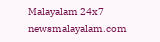Malayalam 24x7
newsmalayalam.com